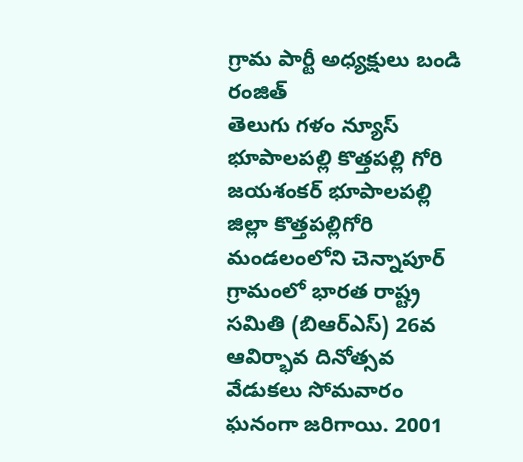గ్రామ పార్టీ అధ్యక్షులు బండి రంజిత్
తెలుగు గళం న్యూస్ భూపాలపల్లి కొత్తపల్లి గోరి
జయశంకర్ భూపాలపల్లి జిల్లా కొత్తపల్లిగోరి మండలంలోని చెన్నాపూర్ గ్రామంలో భారత రాష్ట్ర సమితి (బిఆర్ఎస్) 26వ ఆవిర్భావ దినోత్సవ వేడుకలు సోమవారం ఘనంగా జరిగాయి. 2001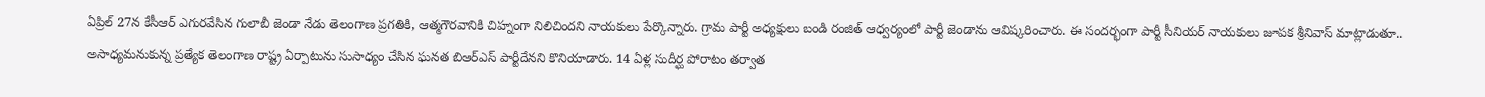ఏప్రిల్ 27న కేసీఆర్ ఎగురవేసిన గులాబీ జెండా నేడు తెలంగాణ ప్రగతికి, ఆత్మగౌరవానికి చిహ్నంగా నిలిచిందని నాయకులు పేర్కొన్నారు. గ్రామ పార్టీ అధ్యక్షులు బండి రంజిత్ ఆధ్వర్యంలో పార్టీ జెండాను ఆవిష్కరించారు. ఈ సందర్భంగా పార్టీ సీనియర్ నాయకులు జూపక శ్రీనివాస్ మాట్లాడుతూ.. అసాధ్యమనుకున్న ప్రత్యేక తెలంగాణ రాష్ట్ర ఏర్పాటును సుసాధ్యం చేసిన ఘనత బిఆర్ఎస్ పార్టీదేనని కొనియాడారు. 14 ఏళ్ల సుదీర్ఘ పోరాటం తర్వాత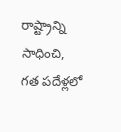రాష్ట్రాన్ని సాధించి, గత పదేళ్లలో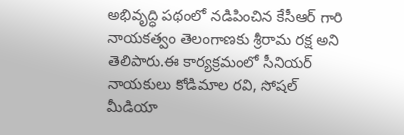అభివృద్ధి పథంలో నడిపించిన కేసీఆర్ గారి నాయకత్వం తెలంగాణకు శ్రీరామ రక్ష అని తెలిపారు.ఈ కార్యక్రమంలో సీనియర్ నాయకులు కోడిమాల రవి, సోషల్ మీడియా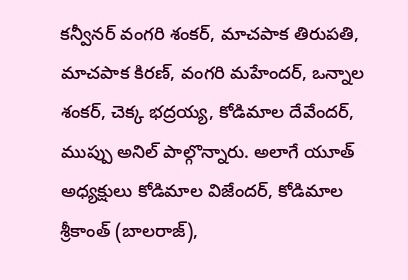కన్వీనర్ వంగరి శంకర్, మాచపాక తిరుపతి, మాచపాక కిరణ్, వంగరి మహేందర్, ఒన్నాల శంకర్, చెక్క భద్రయ్య, కోడిమాల దేవేందర్, ముప్పు అనిల్ పాల్గొన్నారు. అలాగే యూత్ అధ్యక్షులు కోడిమాల విజేందర్, కోడిమాల శ్రీకాంత్ (బాలరాజ్),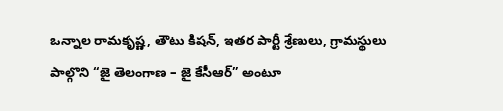ఒన్నాల రామకృష్ణ, తౌటు కిషన్, ఇతర పార్టీ శ్రేణులు, గ్రామస్థులు పాల్గొని “జై తెలంగాణ – జై కేసీఆర్” అంటూ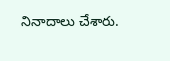నినాదాలు చేశారు.